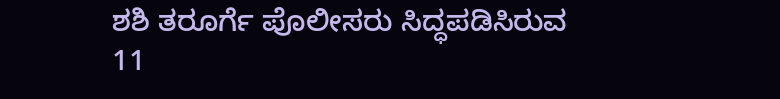ಶಶಿ ತರೂರ್ಗೆ ಪೊಲೀಸರು ಸಿದ್ಧಪಡಿಸಿರುವ 11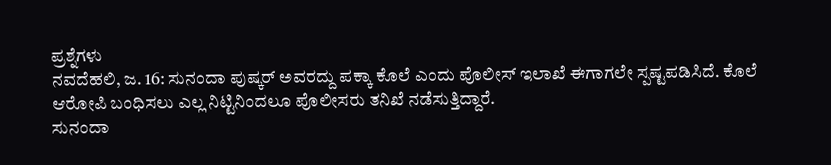ಪ್ರಶ್ನೆಗಳು
ನವದೆಹಲಿ, ಜ. 16: ಸುನಂದಾ ಪುಷ್ಕರ್ ಅವರದ್ದು ಪಕ್ಕಾ ಕೊಲೆ ಎಂದು ಪೊಲೀಸ್ ಇಲಾಖೆ ಈಗಾಗಲೇ ಸ್ಪಷ್ಟಪಡಿಸಿದೆ. ಕೊಲೆ ಆರೋಪಿ ಬಂಧಿಸಲು ಎಲ್ಲ ನಿಟ್ಟಿನಿಂದಲೂ ಪೊಲೀಸರು ತನಿಖೆ ನಡೆಸುತ್ತಿದ್ದಾರೆ.
ಸುನಂದಾ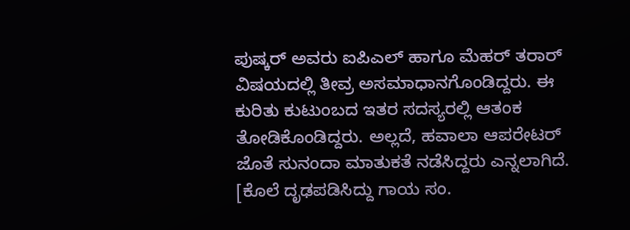ಪುಷ್ಕರ್ ಅವರು ಐಪಿಎಲ್ ಹಾಗೂ ಮೆಹರ್ ತರಾರ್ ವಿಷಯದಲ್ಲಿ ತೀವ್ರ ಅಸಮಾಧಾನಗೊಂಡಿದ್ದರು. ಈ ಕುರಿತು ಕುಟುಂಬದ ಇತರ ಸದಸ್ಯರಲ್ಲಿ ಆತಂಕ ತೋಡಿಕೊಂಡಿದ್ದರು. ಅಲ್ಲದೆ, ಹವಾಲಾ ಆಪರೇಟರ್ ಜೊತೆ ಸುನಂದಾ ಮಾತುಕತೆ ನಡೆಸಿದ್ದರು ಎನ್ನಲಾಗಿದೆ. [ಕೊಲೆ ದೃಢಪಡಿಸಿದ್ದು ಗಾಯ ಸಂ.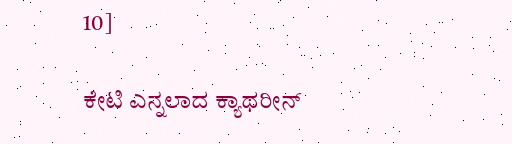10]

ಕೇಟಿ ಎನ್ನಲಾದ ಕ್ಯಾಥರೀನ್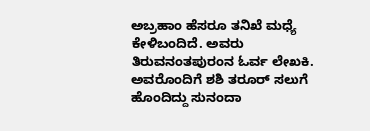ಅಬ್ರಹಾಂ ಹೆಸರೂ ತನಿಖೆ ಮಧ್ಯೆ ಕೇಳಿಬಂದಿದೆ. ಅವರು ತಿರುವನಂತಪುರಂನ ಓರ್ವ ಲೇಖಕಿ. ಅವರೊಂದಿಗೆ ಶಶಿ ತರೂರ್ ಸಲುಗೆ ಹೊಂದಿದ್ದು ಸುನಂದಾ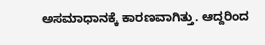ಅಸಮಾಧಾನಕ್ಕೆ ಕಾರಣವಾಗಿತ್ತು. ಆದ್ದರಿಂದ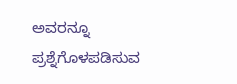ಅವರನ್ನೂ ಪ್ರಶ್ನೆಗೊಳಪಡಿಸುವ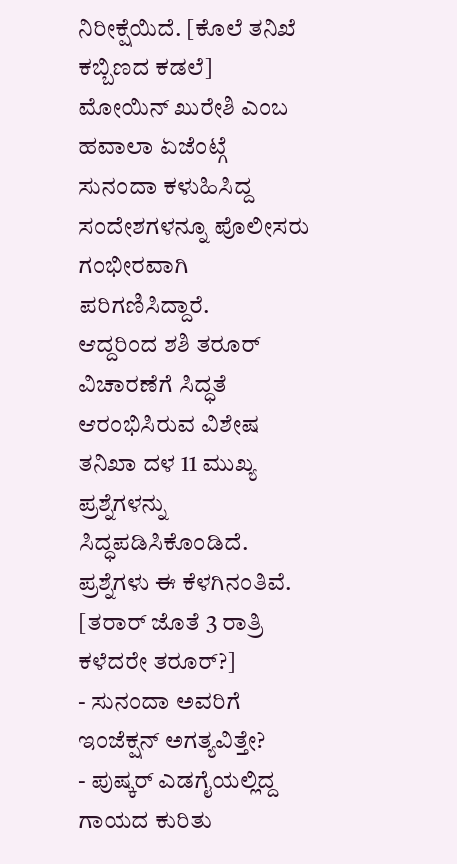ನಿರೀಕ್ಷೆಯಿದೆ. [ಕೊಲೆ ತನಿಖೆ ಕಬ್ಬಿಣದ ಕಡಲೆ]
ಮೋಯಿನ್ ಖುರೇಶಿ ಎಂಬ ಹವಾಲಾ ಏಜೆಂಟ್ಗೆ ಸುನಂದಾ ಕಳುಹಿಸಿದ್ದ ಸಂದೇಶಗಳನ್ನೂ ಪೊಲೀಸರು ಗಂಭೀರವಾಗಿ ಪರಿಗಣಿಸಿದ್ದಾರೆ.
ಆದ್ದರಿಂದ ಶಶಿ ತರೂರ್ ವಿಚಾರಣೆಗೆ ಸಿದ್ಧತೆ ಆರಂಭಿಸಿರುವ ವಿಶೇಷ ತನಿಖಾ ದಳ 11 ಮುಖ್ಯ ಪ್ರಶ್ನೆಗಳನ್ನು ಸಿದ್ಧಪಡಿಸಿಕೊಂಡಿದೆ. ಪ್ರಶ್ನೆಗಳು ಈ ಕೆಳಗಿನಂತಿವೆ. [ತರಾರ್ ಜೊತೆ 3 ರಾತ್ರಿ ಕಳೆದರೇ ತರೂರ್?]
- ಸುನಂದಾ ಅವರಿಗೆ ಇಂಜೆಕ್ಷನ್ ಅಗತ್ಯವಿತ್ತೇ?
- ಪುಷ್ಕರ್ ಎಡಗೈಯಲ್ಲಿದ್ದ ಗಾಯದ ಕುರಿತು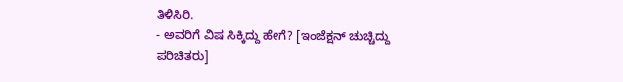ತಿಳಿಸಿರಿ.
- ಅವರಿಗೆ ವಿಷ ಸಿಕ್ಕಿದ್ದು ಹೇಗೆ? [ಇಂಜೆಕ್ಷನ್ ಚುಚ್ಚಿದ್ದು ಪರಿಚಿತರು]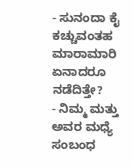- ಸುನಂದಾ ಕೈ ಕಚ್ಚುವಂತಹ ಮಾರಾಮಾರಿ ಏನಾದರೂ ನಡೆದಿತ್ತೇ?
- ನಿಮ್ಮ ಮತ್ತು ಅವರ ಮಧ್ಯೆ ಸಂಬಂಧ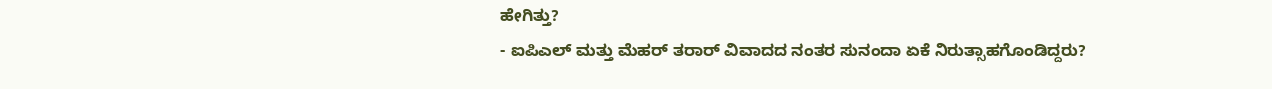ಹೇಗಿತ್ತು?
- ಐಪಿಎಲ್ ಮತ್ತು ಮೆಹರ್ ತರಾರ್ ವಿವಾದದ ನಂತರ ಸುನಂದಾ ಏಕೆ ನಿರುತ್ಸಾಹಗೊಂಡಿದ್ದರು?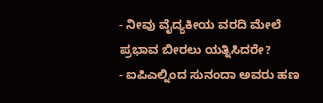- ನೀವು ವೈದ್ಯಕೀಯ ವರದಿ ಮೇಲೆ ಪ್ರಭಾವ ಬೀರಲು ಯತ್ನಿಸಿದರೇ?
- ಐಪಿಎಲ್ನಿಂದ ಸುನಂದಾ ಅವರು ಹಣ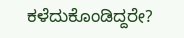ಕಳೆದುಕೊಂಡಿದ್ದರೇ?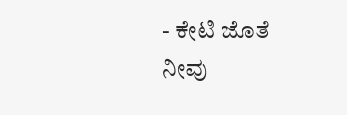- ಕೇಟಿ ಜೊತೆ ನೀವು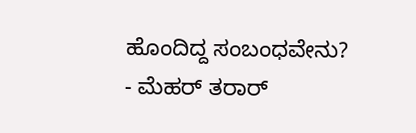ಹೊಂದಿದ್ದ ಸಂಬಂಧವೇನು?
- ಮೆಹರ್ ತರಾರ್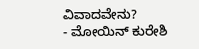ವಿವಾದವೇನು?
- ಮೋಯಿನ್ ಕುರೇಶಿ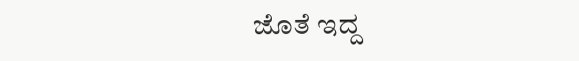ಜೊತೆ ಇದ್ದ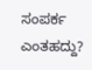ಸಂಪರ್ಕ ಎಂತಹದ್ದು?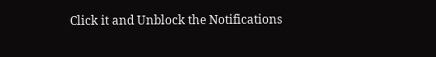Click it and Unblock the Notifications